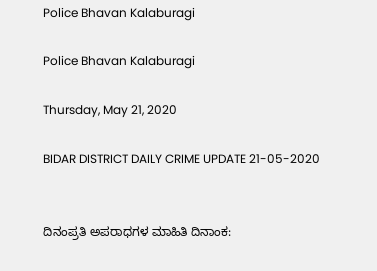Police Bhavan Kalaburagi

Police Bhavan Kalaburagi

Thursday, May 21, 2020

BIDAR DISTRICT DAILY CRIME UPDATE 21-05-2020


ದಿನಂಪ್ರತಿ ಅಪರಾಧಗಳ ಮಾಹಿತಿ ದಿನಾಂಕ: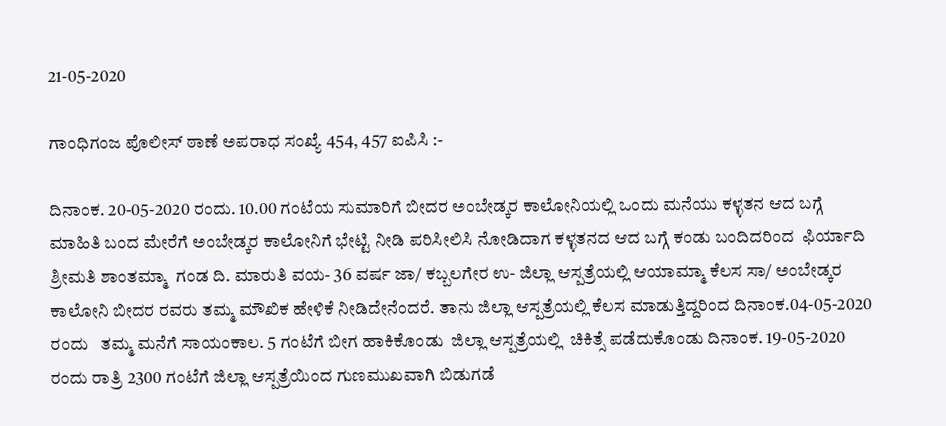21-05-2020

ಗಾಂಧಿಗಂಜ ಪೊಲೀಸ್ ಠಾಣೆ ಅಪರಾಧ ಸಂಖ್ಯೆ 454, 457 ಐಪಿಸಿ :-

ದಿನಾಂಕ. 20-05-2020 ರಂದು. 10.00 ಗಂಟೆಯ ಸುಮಾರಿಗೆ ಬೀದರ ಅಂಬೇಡ್ಕರ ಕಾಲೋನಿಯಲ್ಲಿ ಒಂದು ಮನೆಯು ಕಳ್ಳತನ ಆದ ಬಗ್ಗೆ ಮಾಹಿತಿ ಬಂದ ಮೇರೆಗೆ ಅಂಬೇಡ್ಕರ ಕಾಲೋನಿಗೆ ಭೇಟ್ಟಿ ನೀಡಿ ಪರಿಸೀಲಿಸಿ ನೋಡಿದಾಗ ಕಳ್ಳತನದ ಆದ ಬಗ್ಗೆ ಕಂಡು ಬಂದಿದರಿಂದ  ಫಿರ್ಯಾದಿ ಶ್ರೀಮತಿ ಶಾಂತಮ್ಮಾ  ಗಂಡ ದಿ. ಮಾರುತಿ ವಯ- 36 ವರ್ಷ ಜಾ/ ಕಬ್ಬಲಗೇರ ಉ- ಜಿಲ್ಲಾ ಆಸ್ಪತ್ರೆಯಲ್ಲಿ ಆಯಾಮ್ಮಾ ಕೆಲಸ ಸಾ/ ಅಂಬೇಡ್ಕರ ಕಾಲೋನಿ ಬೀದರ ರವರು ತಮ್ಮ ಮೌಖಿಕ ಹೇಳಿಕೆ ನೀಡಿದೇನೆಂದರೆ. ತಾನು ಜಿಲ್ಲಾ ಆಸ್ಪತ್ರೆಯಲ್ಲಿ ಕೆಲಸ ಮಾಡುತ್ತಿದ್ದರಿಂದ ದಿನಾಂಕ.04-05-2020 ರಂದು   ತಮ್ಮ ಮನೆಗೆ ಸಾಯಂಕಾಲ. 5 ಗಂಟೆಗೆ ಬೀಗ ಹಾಕಿಕೊಂಡು  ಜಿಲ್ಲಾ ಆಸ್ಪತ್ರೆಯಲ್ಲಿ  ಚಿಕಿತ್ಸೆ ಪಡೆದುಕೊಂಡು ದಿನಾಂಕ. 19-05-2020 ರಂದು ರಾತ್ರಿ 2300 ಗಂಟೆಗೆ ಜಿಲ್ಲಾ ಆಸ್ಪತ್ರೆಯಿಂದ ಗುಣಮುಖವಾಗಿ ಬಿಡುಗಡೆ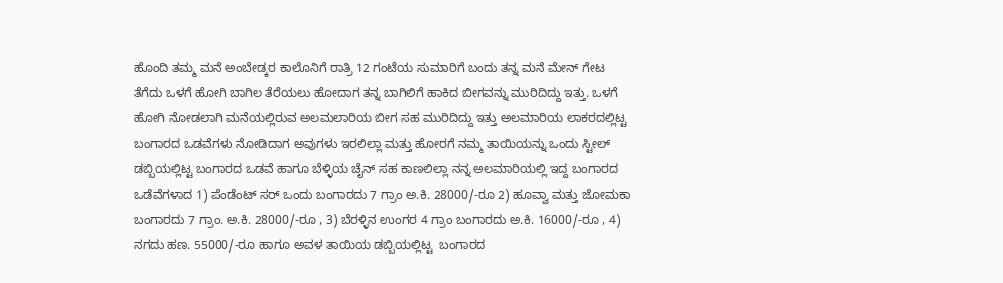ಹೊಂದಿ ತಮ್ಮ ಮನೆ ಅಂಬೇಡ್ಕರ ಕಾಲೊನಿಗೆ ರಾತ್ರಿ 12 ಗಂಟೆಯ ಸುಮಾರಿಗೆ ಬಂದು ತನ್ನ ಮನೆ ಮೇನ್ ಗೇಟ ತೆಗೆದು ಒಳಗೆ ಹೋಗಿ ಬಾಗಿಲ ತೆರೆಯಲು ಹೋದಾಗ ತನ್ನ ಬಾಗಿಲಿಗೆ ಹಾಕಿದ ಬೀಗವನ್ನು ಮುರಿದಿದ್ದು ಇತ್ತು. ಒಳಗೆ ಹೋಗಿ ನೋಡಲಾಗಿ ಮನೆಯಲ್ಲಿರುವ ಅಲಮಲಾರಿಯ ಬೀಗ ಸಹ ಮುರಿದಿದ್ದು ಇತ್ತು ಅಲಮಾರಿಯ ಲಾಕರದಲ್ಲಿಟ್ಟ ಬಂಗಾರದ ಒಡವೆಗಳು ನೋಡಿದಾಗ ಅವುಗಳು ಇರಲಿಲ್ಲಾ ಮತ್ತು ಹೋರಗೆ ನಮ್ಮ ತಾಯಿಯನ್ನು ಒಂದು ಸ್ಟೀಲ್ ಡಬ್ಬಿಯಲ್ಲಿಟ್ಟ ಬಂಗಾರದ ಒಡವೆ ಹಾಗೂ ಬೆಳ್ಳಿಯ ಚೈನ್ ಸಹ ಕಾಣಲಿಲ್ಲಾ ನನ್ನ ಅಲಮಾರಿಯಲ್ಲಿ ಇದ್ದ ಬಂಗಾರದ ಒಡೆವೆಗಳಾದ 1) ಪೆಂಡೆಂಟ್ ಸರ್ ಒಂದು ಬಂಗಾರದು 7 ಗ್ರಾಂ ಅ.ಕಿ. 28000/-ರೂ 2) ಹೂವ್ವಾ ಮತ್ತು ಜೋಮಕಾ ಬಂಗಾರದು 7 ಗ್ರಾಂ. ಅ.ಕಿ. 28000/-ರೂ , 3) ಬೆರಳ್ಳಿನ ಉಂಗರ 4 ಗ್ರಾಂ ಬಂಗಾರದು ಅ.ಕಿ. 16000/-ರೂ , 4) ನಗದು ಹಣ. 55000/-ರೂ ಹಾಗೂ ಅವಳ ತಾಯಿಯ ಡಬ್ಬಿಯಲ್ಲಿಟ್ಟ  ಬಂಗಾರದ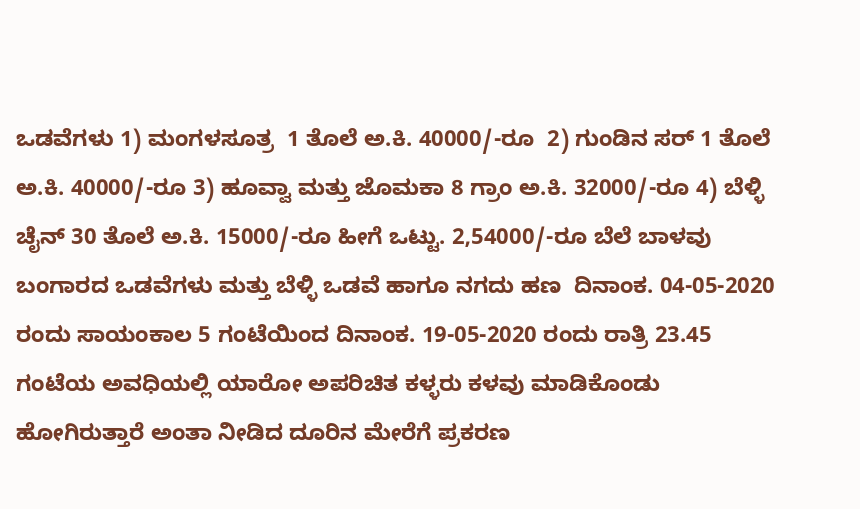ಒಡವೆಗಳು 1) ಮಂಗಳಸೂತ್ರ  1 ತೊಲೆ ಅ.ಕಿ. 40000/-ರೂ  2) ಗುಂಡಿನ ಸರ್ 1 ತೊಲೆ ಅ.ಕಿ. 40000/-ರೂ 3) ಹೂವ್ವಾ ಮತ್ತು ಜೊಮಕಾ 8 ಗ್ರಾಂ ಅ.ಕಿ. 32000/-ರೂ 4) ಬೆಳ್ಳಿ ಚೈನ್ 30 ತೊಲೆ ಅ.ಕಿ. 15000/-ರೂ ಹೀಗೆ ಒಟ್ಟು. 2,54000/-ರೂ ಬೆಲೆ ಬಾಳವು ಬಂಗಾರದ ಒಡವೆಗಳು ಮತ್ತು ಬೆಳ್ಳಿ ಒಡವೆ ಹಾಗೂ ನಗದು ಹಣ  ದಿನಾಂಕ. 04-05-2020   ರಂದು ಸಾಯಂಕಾಲ 5 ಗಂಟೆಯಿಂದ ದಿನಾಂಕ. 19-05-2020 ರಂದು ರಾತ್ರಿ 23.45 ಗಂಟೆಯ ಅವಧಿಯಲ್ಲಿ ಯಾರೋ ಅಪರಿಚಿತ ಕಳ್ಳರು ಕಳವು ಮಾಡಿಕೊಂಡು ಹೋಗಿರುತ್ತಾರೆ ಅಂತಾ ನೀಡಿದ ದೂರಿನ ಮೇರೆಗೆ ಪ್ರಕರಣ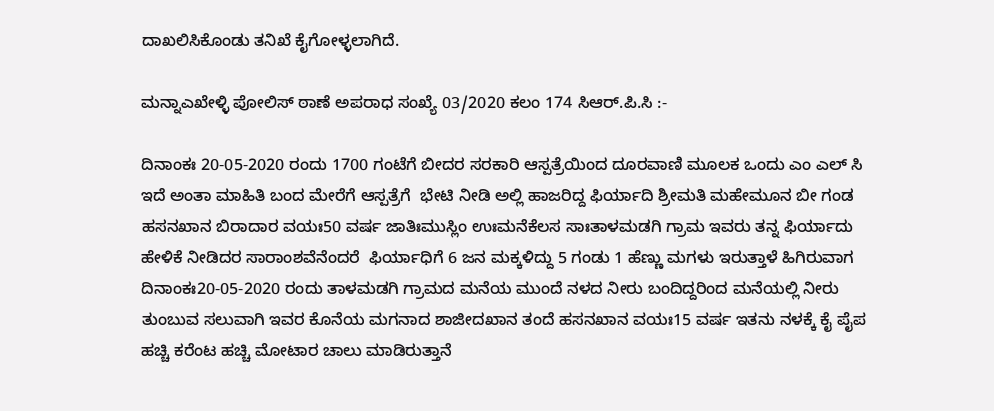ದಾಖಲಿಸಿಕೊಂಡು ತನಿಖೆ ಕೈಗೋಳ್ಳಲಾಗಿದೆ.

ಮನ್ನಾಎಖೇಳ್ಳಿ ಪೋಲಿಸ್ ಠಾಣೆ ಅಪರಾಧ ಸಂಖ್ಯೆ 03/2020 ಕಲಂ 174 ಸಿಆರ್.ಪಿ.ಸಿ :-

ದಿನಾಂಕಃ 20-05-2020 ರಂದು 1700 ಗಂಟೆಗೆ ಬೀದರ ಸರಕಾರಿ ಆಸ್ಪತ್ರೆಯಿಂದ ದೂರವಾಣಿ ಮೂಲಕ ಒಂದು ಎಂ ಎಲ್ ಸಿ ಇದೆ ಅಂತಾ ಮಾಹಿತಿ ಬಂದ ಮೇರೆಗೆ ಆಸ್ಪತ್ರೆಗೆ  ಭೇಟಿ ನೀಡಿ ಅಲ್ಲಿ ಹಾಜರಿದ್ದ ಫಿರ್ಯಾದಿ ಶ್ರೀಮತಿ ಮಹೇಮೂನ ಬೀ ಗಂಡ ಹಸನಖಾನ ಬಿರಾದಾರ ವಯಃ50 ವರ್ಷ ಜಾತಿಃಮುಸ್ಲಿಂ ಉಃಮನೆಕೆಲಸ ಸಾಃತಾಳಮಡಗಿ ಗ್ರಾಮ ಇವರು ತನ್ನ ಫಿರ್ಯಾದು ಹೇಳಿಕೆ ನೀಡಿದರ ಸಾರಾಂಶವೆನೆಂದರೆ  ಫಿರ್ಯಾಧಿಗೆ 6 ಜನ ಮಕ್ಕಳಿದ್ದು 5 ಗಂಡು 1 ಹೆಣ್ಣು ಮಗಳು ಇರುತ್ತಾಳೆ ಹಿಗಿರುವಾಗ ದಿನಾಂಕಃ20-05-2020 ರಂದು ತಾಳಮಡಗಿ ಗ್ರಾಮದ ಮನೆಯ ಮುಂದೆ ನಳದ ನೀರು ಬಂದಿದ್ದರಿಂದ ಮನೆಯಲ್ಲಿ ನೀರು ತುಂಬುವ ಸಲುವಾಗಿ ಇವರ ಕೊನೆಯ ಮಗನಾದ ಶಾಜೀದಖಾನ ತಂದೆ ಹಸನಖಾನ ವಯಃ15 ವರ್ಷ ಇತನು ನಳಕ್ಕೆ ಕೈ ಪೈಪ ಹಚ್ಚಿ ಕರೆಂಟ ಹಚ್ಚಿ ಮೋಟಾರ ಚಾಲು ಮಾಡಿರುತ್ತಾನೆ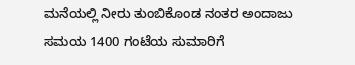ಮನೆಯಲ್ಲಿ ನೀರು ತುಂಬಿಕೊಂಡ ನಂತರ ಅಂದಾಜು ಸಮಯ 1400 ಗಂಟೆಯ ಸುಮಾರಿಗೆ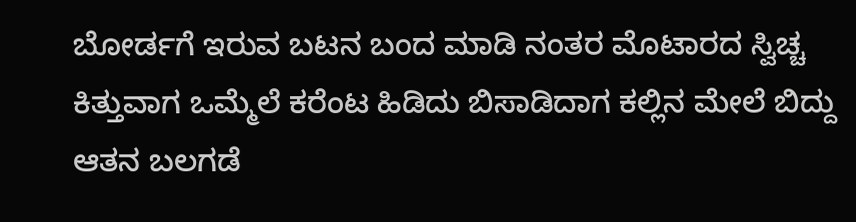ಬೋರ್ಡಗೆ ಇರುವ ಬಟನ ಬಂದ ಮಾಡಿ ನಂತರ ಮೊಟಾರದ ಸ್ವಿಚ್ಚ ಕಿತ್ತುವಾಗ ಒಮ್ಮೆಲೆ ಕರೆಂಟ ಹಿಡಿದು ಬಿಸಾಡಿದಾಗ ಕಲ್ಲಿನ ಮೇಲೆ ಬಿದ್ದು ಆತನ ಬಲಗಡೆ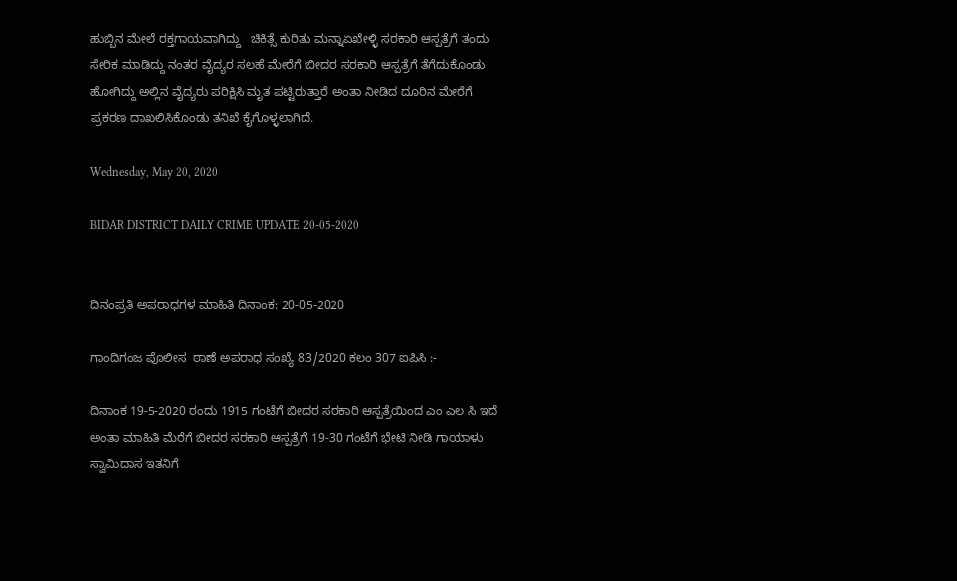ಹುಬ್ಬಿನ ಮೇಲೆ ರಕ್ತಗಾಯವಾಗಿದ್ದು   ಚಿಕಿತ್ಸೆ ಕುರಿತು ಮನ್ನಾಏಖೇಳ್ಳಿ ಸರಕಾರಿ ಆಸ್ಪತ್ರೆಗೆ ತಂದು ಸೇರಿಕ ಮಾಡಿದ್ದು ನಂತರ ವೈದ್ಯರ ಸಲಹೆ ಮೇರೆಗೆ ಬೀದರ ಸರಕಾರಿ ಆಸ್ಪತ್ರೆಗೆ ತೆಗೆದುಕೊಂಡು ಹೋಗಿದ್ದು ಅಲ್ಲಿನ ವೈದ್ಯರು ಪರಿಕ್ಷಿಸಿ ಮೃತ ಪಟ್ಟಿರುತ್ತಾರೆ ಅಂತಾ ನೀಡಿದ ದೂರಿನ ಮೇರೆಗೆ ಪ್ರಕರಣ ದಾಖಲಿಸಿಕೊಂಡು ತನಿಖೆ ಕೈಗೊಳ್ಳಲಾಗಿದೆ.

Wednesday, May 20, 2020

BIDAR DISTRICT DAILY CRIME UPDATE 20-05-2020


ದಿನಂಪ್ರತಿ ಅಪರಾಧಗಳ ಮಾಹಿತಿ ದಿನಾಂಕ: 20-05-2020

ಗಾಂದಿಗಂಜ ಪೊಲೀಸ  ಠಾಣೆ ಅಪರಾಧ ಸಂಖ್ಯೆ 83/2020 ಕಲಂ 307 ಐಪಿಸಿ :-

ದಿನಾಂಕ 19-5-2020 ರಂದು 1915 ಗಂಟೆಗೆ ಬೀದರ ಸರಕಾರಿ ಆಸ್ಪತ್ರೆಯಿಂದ ಎಂ ಎಲ ಸಿ ಇದೆ ಅಂತಾ ಮಾಹಿತಿ ಮೆರೆಗೆ ಬೀದರ ಸರಕಾರಿ ಆಸ್ಪತ್ರೆಗೆ 19-30 ಗಂಟೆಗೆ ಭೇಟಿ ನೀಡಿ ಗಾಯಾಳು ಸ್ವಾಮಿದಾಸ ಇತನಿಗೆ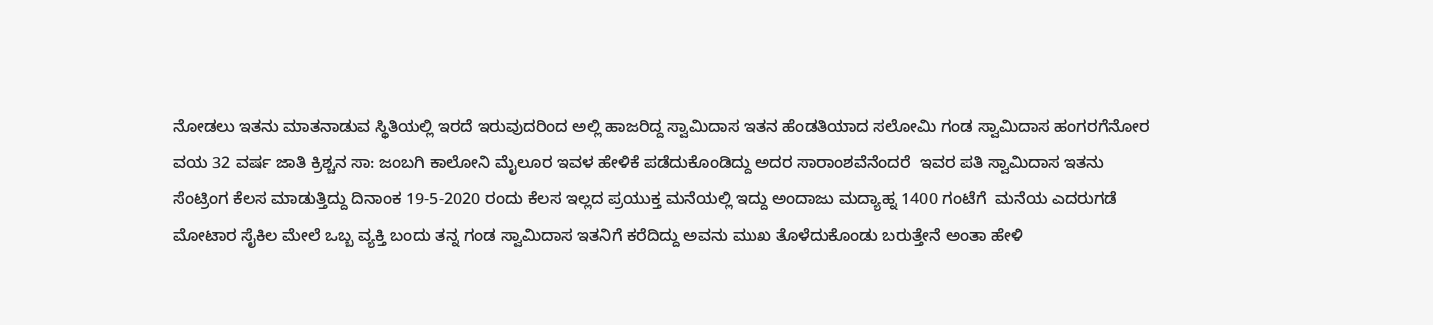ನೋಡಲು ಇತನು ಮಾತನಾಡುವ ಸ್ಥಿತಿಯಲ್ಲಿ ಇರದೆ ಇರುವುದರಿಂದ ಅಲ್ಲಿ ಹಾಜರಿದ್ದ ಸ್ವಾಮಿದಾಸ ಇತನ ಹೆಂಡತಿಯಾದ ಸಲೋಮಿ ಗಂಡ ಸ್ವಾಮಿದಾಸ ಹಂಗರಗೆನೋರ ವಯ 32 ವರ್ಷ ಜಾತಿ ಕ್ರಿಶ್ಚನ ಸಾ: ಜಂಬಗಿ ಕಾಲೋನಿ ಮೈಲೂರ ಇವಳ ಹೇಳಿಕೆ ಪಡೆದುಕೊಂಡಿದ್ದು ಅದರ ಸಾರಾಂಶವೆನೆಂದರೆ  ಇವರ ಪತಿ ಸ್ವಾಮಿದಾಸ ಇತನು ಸೆಂಟ್ರಿಂಗ ಕೆಲಸ ಮಾಡುತ್ತಿದ್ದು ದಿನಾಂಕ 19-5-2020 ರಂದು ಕೆಲಸ ಇಲ್ಲದ ಪ್ರಯುಕ್ತ ಮನೆಯಲ್ಲಿ ಇದ್ದು ಅಂದಾಜು ಮದ್ಯಾಹ್ನ 1400 ಗಂಟೆಗೆ  ಮನೆಯ ಎದರುಗಡೆ ಮೋಟಾರ ಸೈಕಿಲ ಮೇಲೆ ಒಬ್ಬ ವ್ಯಕ್ತಿ ಬಂದು ತನ್ನ ಗಂಡ ಸ್ವಾಮಿದಾಸ ಇತನಿಗೆ ಕರೆದಿದ್ದು ಅವನು ಮುಖ ತೊಳೆದುಕೊಂಡು ಬರುತ್ತೇನೆ ಅಂತಾ ಹೇಳಿ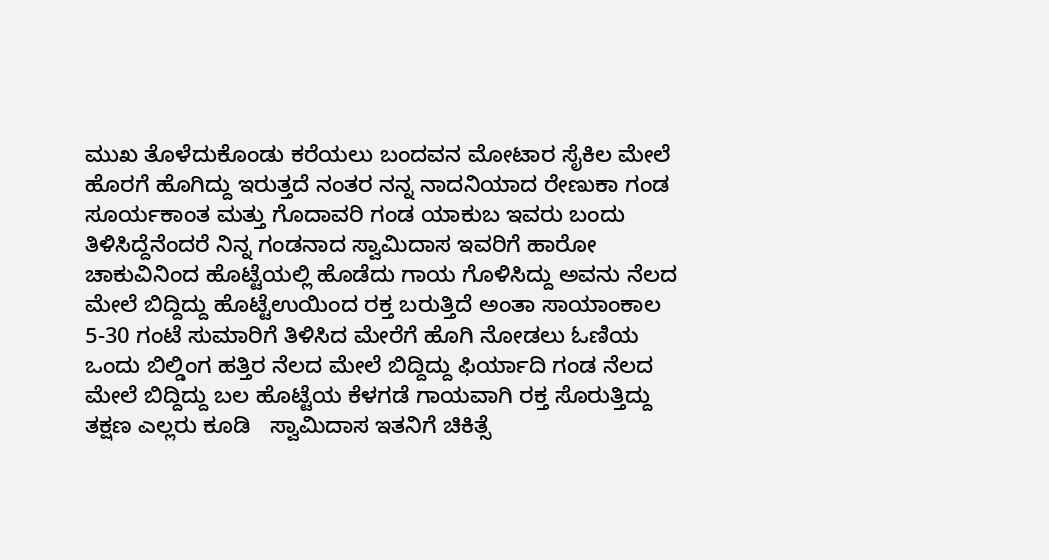ಮುಖ ತೊಳೆದುಕೊಂಡು ಕರೆಯಲು ಬಂದವನ ಮೋಟಾರ ಸೈಕಿಲ ಮೇಲೆ ಹೊರಗೆ ಹೊಗಿದ್ದು ಇರುತ್ತದೆ ನಂತರ ನನ್ನ ನಾದನಿಯಾದ ರೇಣುಕಾ ಗಂಡ ಸೂರ್ಯಕಾಂತ ಮತ್ತು ಗೊದಾವರಿ ಗಂಡ ಯಾಕುಬ ಇವರು ಬಂದು ತಿಳಿಸಿದ್ದೆನೆಂದರೆ ನಿನ್ನ ಗಂಡನಾದ ಸ್ವಾಮಿದಾಸ ಇವರಿಗೆ ಹಾರೋ ಚಾಕುವಿನಿಂದ ಹೊಟ್ಟೆಯಲ್ಲಿ ಹೊಡೆದು ಗಾಯ ಗೊಳಿಸಿದ್ದು ಅವನು ನೆಲದ ಮೇಲೆ ಬಿದ್ದಿದ್ದು ಹೊಟ್ಟೆಉಯಿಂದ ರಕ್ತ ಬರುತ್ತಿದೆ ಅಂತಾ ಸಾಯಾಂಕಾಲ 5-30 ಗಂಟೆ ಸುಮಾರಿಗೆ ತಿಳಿಸಿದ ಮೇರೆಗೆ ಹೊಗಿ ನೋಡಲು ಓಣಿಯ ಒಂದು ಬಿಲ್ಡಿಂಗ ಹತ್ತಿರ ನೆಲದ ಮೇಲೆ ಬಿದ್ದಿದ್ದು ಫಿರ್ಯಾದಿ ಗಂಡ ನೆಲದ ಮೇಲೆ ಬಿದ್ದಿದ್ದು ಬಲ ಹೊಟ್ಟೆಯ ಕೆಳಗಡೆ ಗಾಯವಾಗಿ ರಕ್ತ ಸೊರುತ್ತಿದ್ದು ತಕ್ಷಣ ಎಲ್ಲರು ಕೂಡಿ   ಸ್ವಾಮಿದಾಸ ಇತನಿಗೆ ಚಿಕಿತ್ಸೆ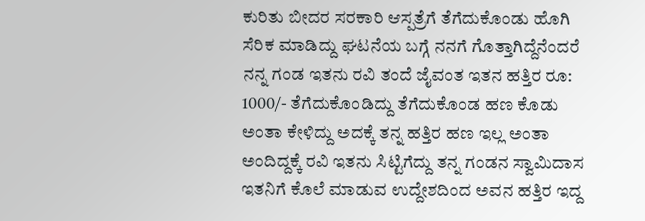ಕುರಿತು ಬೀದರ ಸರಕಾರಿ ಆಸ್ಪತ್ರೆಗೆ ತೆಗೆದುಕೊಂಡು ಹೊಗಿ ಸೆರಿಕ ಮಾಡಿದ್ದು ಘಟನೆಯ ಬಗ್ಗೆ ನನಗೆ ಗೊತ್ತಾಗಿದ್ದೆನೆಂದರೆ ನನ್ನ ಗಂಡ ಇತನು ರವಿ ತಂದೆ ಜೈವಂತ ಇತನ ಹತ್ತಿರ ರೂ: 1000/- ತೆಗೆದುಕೊಂಡಿದ್ದು ತೆಗೆದುಕೊಂಡ ಹಣ ಕೊಡು ಅಂತಾ ಕೇಳಿದ್ದು ಅದಕ್ಕೆ ತನ್ನ ಹತ್ತಿರ ಹಣ ಇಲ್ಲ ಅಂತಾ ಅಂದಿದ್ದಕ್ಕೆ ರವಿ ಇತನು ಸಿಟ್ಟಿಗೆದ್ದು ತನ್ನ ಗಂಡನ ಸ್ವಾಮಿದಾಸ ಇತನಿಗೆ ಕೊಲೆ ಮಾಡುವ ಉದ್ದೇಶದಿಂದ ಅವನ ಹತ್ತಿರ ಇದ್ದ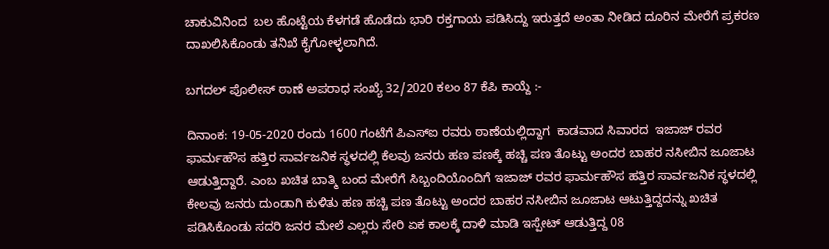ಚಾಕುವಿನಿಂದ  ಬಲ ಹೊಟ್ಟೆಯ ಕೆಳಗಡೆ ಹೊಡೆದು ಭಾರಿ ರಕ್ತಗಾಯ ಪಡಿಸಿದ್ದು ಇರುತ್ತದೆ ಅಂತಾ ನೀಡಿದ ದೂರಿನ ಮೇರೆಗೆ ಪ್ರಕರಣ ದಾಖಲಿಸಿಕೊಂಡು ತನಿಖೆ ಕೈಗೋಳ್ಳಲಾಗಿದೆ.

ಬಗದಲ್ ಪೊಲೀಸ್ ಠಾಣೆ ಅಪರಾಧ ಸಂಖ್ಯೆ 32/2020 ಕಲಂ 87 ಕೆಪಿ ಕಾಯ್ದೆ :-

ದಿನಾಂಕ: 19-05-2020 ರಂದು 1600 ಗಂಟೆಗೆ ಪಿಎಸ್ಐ ರವರು ಠಾಣೆಯಲ್ಲಿದ್ದಾಗ  ಕಾಡವಾದ ಸಿವಾರದ  ಇಜಾಜ್ ರವರ ಫಾರ್ಮಹೌಸ ಹತ್ತಿರ ಸಾರ್ವಜನಿಕ ಸ್ಧಳದಲ್ಲಿ ಕೆಲವು ಜನರು ಹಣ ಪಣಕ್ಕೆ ಹಚ್ಚಿ ಪಣ ತೊಟ್ಟು ಅಂದರ ಬಾಹರ ನಸೀಬಿನ ಜೂಜಾಟ ಆಡುತ್ತಿದ್ದಾರೆ. ಎಂಬ ಖಚಿತ ಬಾತ್ಮಿ ಬಂದ ಮೇರೆಗೆ ಸಿಬ್ಬಂದಿಯೊಂದಿಗೆ ಇಜಾಜ್ ರವರ ಫಾರ್ಮಹೌಸ ಹತ್ತಿರ ಸಾರ್ವಜನಿಕ ಸ್ಧಳದಲ್ಲಿ ಕೇಲವು ಜನರು ದುಂಡಾಗಿ ಕುಳಿತು ಹಣ ಹಚ್ಚಿ ಪಣ ತೊಟ್ಟು ಅಂದರ ಬಾಹರ ನಸೀಬಿನ ಜೂಜಾಟ ಆಟುತ್ತಿದ್ದದನ್ನು ಖಚಿತ ಪಡಿಸಿಕೊಂಡು ಸದರಿ ಜನರ ಮೇಲೆ ಎಲ್ಲರು ಸೇರಿ ಏಕ ಕಾಲಕ್ಕೆ ದಾಳಿ ಮಾಡಿ ಇಸ್ಪೇಟ್ ಆಡುತ್ತಿದ್ದ 08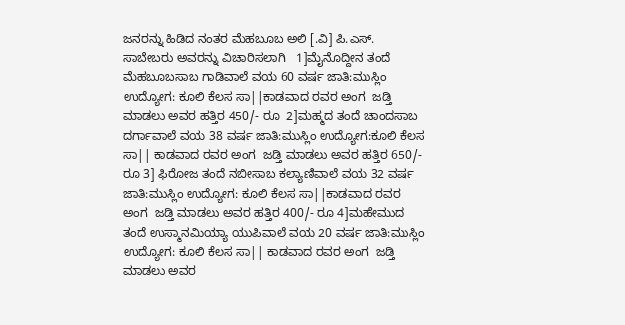ಜನರನ್ನು ಹಿಡಿದ ನಂತರ ಮೆಹಬೂಬ ಅಲಿ [.ವಿ] ಪಿ.ಎಸ್. ಸಾಬೇಬರು ಅವರನ್ನು ವಿಚಾರಿಸಲಾಗಿ   1]ಮೈನೊದ್ದೀನ ತಂದೆ ಮೆಹಬೂಬಸಾಬ ಗಾಡಿವಾಲೆ ವಯ 60 ವರ್ಷ ಜಾತಿ:ಮುಸ್ಲಿಂ ಉದ್ಯೋಗ: ಕೂಲಿ ಕೆಲಸ ಸಾ||ಕಾಡವಾದ ರವರ ಅಂಗ  ಜಡ್ತಿ ಮಾಡಲು ಅವರ ಹತ್ತಿರ 450/- ರೂ  2]ಮಹ್ಮದ ತಂದೆ ಚಾಂದಸಾಬ ದರ್ಗಾವಾಲೆ ವಯ 38 ವರ್ಷ ಜಾತಿ:ಮುಸ್ಲಿಂ ಉದ್ಯೋಗ:ಕೂಲಿ ಕೆಲಸ ಸಾ|| ಕಾಡವಾದ ರವರ ಅಂಗ  ಜಡ್ತಿ ಮಾಡಲು ಅವರ ಹತ್ತಿರ 650/- ರೂ 3] ಫಿರೋಜ ತಂದೆ ನಬೀಸಾಬ ಕಲ್ಯಾಣಿವಾಲೆ ವಯ 32 ವರ್ಷ ಜಾತಿ:ಮುಸ್ಲಿಂ ಉದ್ಯೋಗ: ಕೂಲಿ ಕೆಲಸ ಸಾ||ಕಾಡವಾದ ರವರ ಅಂಗ  ಜಡ್ತಿ ಮಾಡಲು ಅವರ ಹತ್ತಿರ 400/- ರೂ 4]ಮಹೇಮುದ ತಂದೆ ಉಸ್ಮಾನಮಿಯ್ಯಾ ಯುಪಿವಾಲೆ ವಯ 20 ವರ್ಷ ಜಾತಿ:ಮುಸ್ಲಿಂ ಉದ್ಯೋಗ: ಕೂಲಿ ಕೆಲಸ ಸಾ|| ಕಾಡವಾದ ರವರ ಅಂಗ  ಜಡ್ತಿ ಮಾಡಲು ಅವರ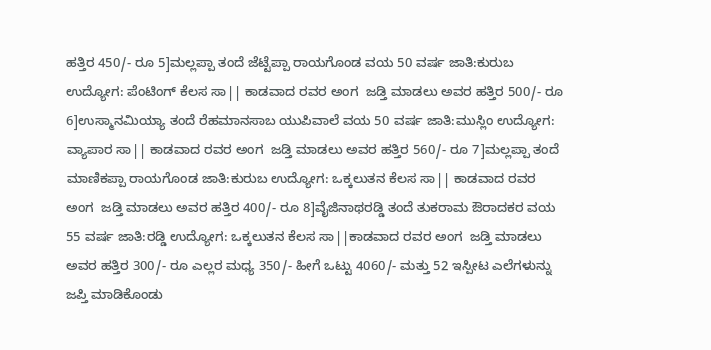ಹತ್ತಿರ 450/- ರೂ 5]ಮಲ್ಲಪ್ಪಾ ತಂದೆ ಜೆಟ್ಟೆಪ್ಪಾ ರಾಯಗೊಂಡ ವಯ 50 ವರ್ಷ ಜಾತಿ:ಕುರುಬ ಉದ್ಯೋಗ: ಪೆಂಟಿಂಗ್ ಕೆಲಸ ಸಾ|| ಕಾಡವಾದ ರವರ ಅಂಗ  ಜಡ್ತಿ ಮಾಡಲು ಅವರ ಹತ್ತಿರ 500/- ರೂ 6]ಉಸ್ಮಾನಮಿಯ್ಯಾ ತಂದೆ ರೆಹಮಾನಸಾಬ ಯುಪಿವಾಲೆ ವಯ 50 ವರ್ಷ ಜಾತಿ:ಮುಸ್ಲಿಂ ಉದ್ಯೋಗ: ವ್ಯಾಪಾರ ಸಾ|| ಕಾಡವಾದ ರವರ ಅಂಗ  ಜಡ್ತಿ ಮಾಡಲು ಅವರ ಹತ್ತಿರ 560/- ರೂ 7]ಮಲ್ಲಪ್ಪಾ ತಂದೆ ಮಾಣಿಕಪ್ಪಾ ರಾಯಗೊಂಡ ಜಾತಿ:ಕುರುಬ ಉದ್ಯೋಗ: ಒಕ್ಕಲುತನ ಕೆಲಸ ಸಾ|| ಕಾಡವಾದ ರವರ ಅಂಗ  ಜಡ್ತಿ ಮಾಡಲು ಅವರ ಹತ್ತಿರ 400/- ರೂ 8]ವೈಜಿನಾಥರಡ್ಡಿ ತಂದೆ ತುಕರಾಮ ಔರಾದಕರ ವಯ 55 ವರ್ಷ ಜಾತಿ:ರಡ್ಡಿ ಉದ್ಯೋಗ: ಒಕ್ಕಲುತನ ಕೆಲಸ ಸಾ||ಕಾಡವಾದ ರವರ ಅಂಗ  ಜಡ್ತಿ ಮಾಡಲು ಅವರ ಹತ್ತಿರ 300/- ರೂ ಎಲ್ಲರ ಮಧ್ಯ 350/- ಹೀಗೆ ಒಟ್ಟು 4060/- ಮತ್ತು 52 ಇಸ್ಪೀಟ ಎಲೆಗಳುನ್ನು ಜಪ್ತಿ ಮಾಡಿಕೊಂಡು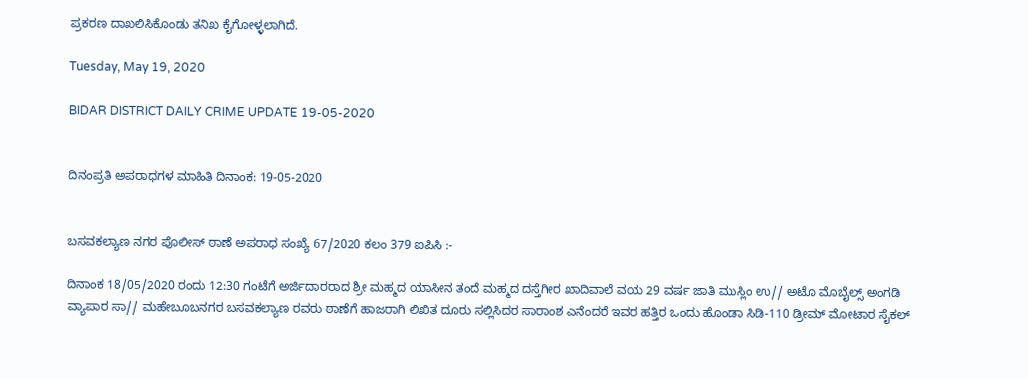ಪ್ರಕರಣ ದಾಖಲಿಸಿಕೊಂಡು ತನಿಖ ಕೈಗೋಳ್ಳಲಾಗಿದೆ.

Tuesday, May 19, 2020

BIDAR DISTRICT DAILY CRIME UPDATE 19-05-2020


ದಿನಂಪ್ರತಿ ಅಪರಾಧಗಳ ಮಾಹಿತಿ ದಿನಾಂಕ: 19-05-2020


ಬಸವಕಲ್ಯಾಣ ನಗರ ಪೊಲೀಸ್ ಠಾಣೆ ಅಪರಾಧ ಸಂಖ್ಯೆ 67/2020 ಕಲಂ 379 ಐಪಿಸಿ :-

ದಿನಾಂಕ 18/05/2020 ರಂದು 12:30 ಗಂಟೆಗೆ ಅರ್ಜಿದಾರರಾದ ಶ್ರೀ ಮಹ್ಮದ ಯಾಸೀನ ತಂದೆ ಮಹ್ಮದ ದಸ್ತೆಗೀರ ಖಾದಿವಾಲೆ ವಯ 29 ವರ್ಷ ಜಾತಿ ಮುಸ್ಲಿಂ ಉ// ಅಟೊ ಮೊಬೈಲ್ಸ್ ಅಂಗಡಿ ವ್ಯಾಪಾರ ಸಾ// ಮಹೇಬೂಬನಗರ ಬಸವಕಲ್ಯಾಣ ರವರು ಠಾಣೆಗೆ ಹಾಜರಾಗಿ ಲಿಖಿತ ದೂರು ಸಲ್ಲಿಸಿದರ ಸಾರಾಂಶ ಎನೆಂದರೆ ಇವರ ಹತ್ತಿರ ಒಂದು ಹೊಂಡಾ ಸಿಡಿ-110 ಡ್ರೀಮ್ ಮೋಟಾರ ಸೈಕಲ್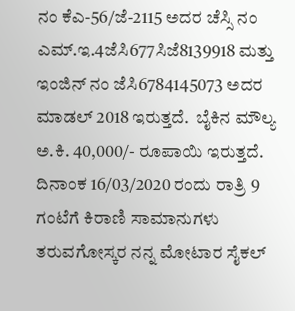ನಂ ಕೆಎ-56/ಜೆ-2115 ಅದರ ಚೆಸ್ಸಿ ನಂ ಎಮ್.ಇ.4ಜೆಸಿ677ಸಿಜೆ8139918 ಮತ್ತು ಇಂಜಿನ್ ನಂ ಜೆಸಿ6784145073 ಅದರ ಮಾಡಲ್ 2018 ಇರುತ್ತದೆ.  ಬೈಕಿನ ಮೌಲ್ಯ ಅ.ಕಿ. 40,000/- ರೂಪಾಯಿ ಇರುತ್ತದೆ.   ದಿನಾಂಕ 16/03/2020 ರಂದು ರಾತ್ರಿ 9 ಗಂಟೆಗೆ ಕಿರಾಣಿ ಸಾಮಾನುಗಳು ತರುವಗೋಸ್ಕರ ನನ್ನ ಮೋಟಾರ ಸೈಕಲ್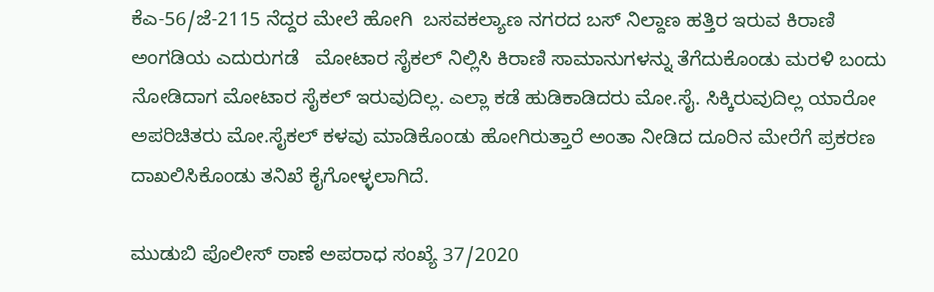ಕೆಎ-56/ಜೆ-2115 ನೆದ್ದರ ಮೇಲೆ ಹೋಗಿ  ಬಸವಕಲ್ಯಾಣ ನಗರದ ಬಸ್ ನಿಲ್ದಾಣ ಹತ್ತಿರ ಇರುವ ಕಿರಾಣಿ ಅಂಗಡಿಯ ಎದುರುಗಡೆ   ಮೋಟಾರ ಸೈಕಲ್ ನಿಲ್ಲಿಸಿ ಕಿರಾಣಿ ಸಾಮಾನುಗಳನ್ನು ತೆಗೆದುಕೊಂಡು ಮರಳಿ ಬಂದು ನೋಡಿದಾಗ ಮೋಟಾರ ಸೈಕಲ್ ಇರುವುದಿಲ್ಲ. ಎಲ್ಲಾ ಕಡೆ ಹುಡಿಕಾಡಿದರು ಮೋ.ಸೈ. ಸಿಕ್ಕಿರುವುದಿಲ್ಲ ಯಾರೋ ಅಪರಿಚಿತರು ಮೋ.ಸೈಕಲ್ ಕಳವು ಮಾಡಿಕೊಂಡು ಹೋಗಿರುತ್ತಾರೆ ಅಂತಾ ನೀಡಿದ ದೂರಿನ ಮೇರೆಗೆ ಪ್ರಕರಣ ದಾಖಲಿಸಿಕೊಂಡು ತನಿಖೆ ಕೈಗೋಳ್ಳಲಾಗಿದೆ.

ಮುಡುಬಿ ಪೊಲೀಸ್ ಠಾಣೆ ಅಪರಾಧ ಸಂಖ್ಯೆ 37/2020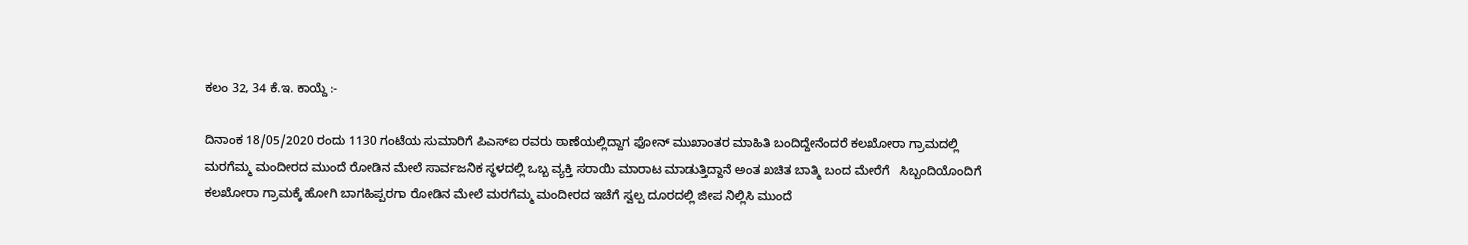ಕಲಂ 32, 34 ಕೆ.ಇ. ಕಾಯ್ದೆ :-

ದಿನಾಂಕ 18/05/2020 ರಂದು 1130 ಗಂಟೆಯ ಸುಮಾರಿಗೆ ಪಿಎಸ್ಐ ರವರು ಠಾಣೆಯಲ್ಲಿದ್ದಾಗ ಫೋನ್ ಮುಖಾಂತರ ಮಾಹಿತಿ ಬಂದಿದ್ದೇನೆಂದರೆ ಕಲಖೋರಾ ಗ್ರಾಮದಲ್ಲಿ ಮರಗೆಮ್ಮ ಮಂದೀರದ ಮುಂದೆ ರೋಡಿನ ಮೇಲೆ ಸಾರ್ವಜನಿಕ ಸ್ಥಳದಲ್ಲಿ ಒಬ್ಬ ವ್ಯಕ್ತಿ ಸರಾಯಿ ಮಾರಾಟ ಮಾಡುತ್ತಿದ್ದಾನೆ ಅಂತ ಖಚಿತ ಬಾತ್ಮಿ ಬಂದ ಮೇರೆಗೆ   ಸಿಬ್ಬಂದಿಯೊಂದಿಗೆ ಕಲಖೋರಾ ಗ್ರಾಮಕ್ಕೆ ಹೋಗಿ ಬಾಗಹಿಪ್ಪರಗಾ ರೋಡಿನ ಮೇಲೆ ಮರಗೆಮ್ಮ ಮಂದೀರದ ಇಚೆಗೆ ಸ್ವಲ್ಪ ದೂರದಲ್ಲಿ ಜೀಪ ನಿಲ್ಲಿಸಿ ಮುಂದೆ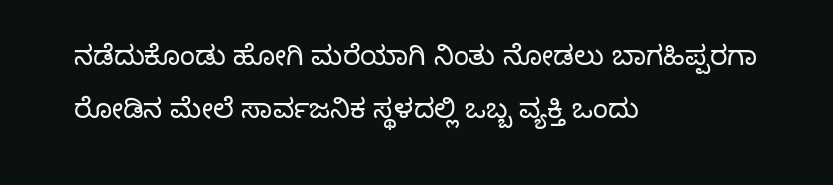ನಡೆದುಕೊಂಡು ಹೋಗಿ ಮರೆಯಾಗಿ ನಿಂತು ನೋಡಲು ಬಾಗಹಿಪ್ಪರಗಾ ರೋಡಿನ ಮೇಲೆ ಸಾರ್ವಜನಿಕ ಸ್ಥಳದಲ್ಲಿ ಒಬ್ಬ ವ್ಯಕ್ತಿ ಒಂದು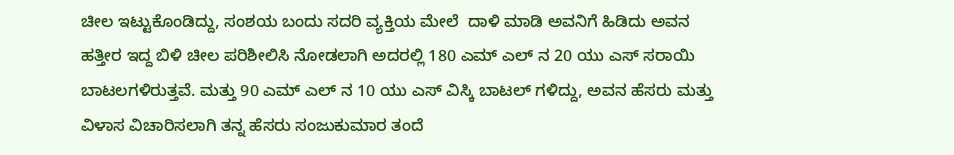ಚೀಲ ಇಟ್ಟುಕೊಂಡಿದ್ದು, ಸಂಶಯ ಬಂದು ಸದರಿ ವ್ಯಕ್ತಿಯ ಮೇಲೆ  ದಾಳಿ ಮಾಡಿ ಅವನಿಗೆ ಹಿಡಿದು ಅವನ ಹತ್ತೀರ ಇದ್ದ ಬಿಳಿ ಚೀಲ ಪರಿಶೀಲಿಸಿ ನೋಡಲಾಗಿ ಅದರಲ್ಲಿ 180 ಎಮ್ ಎಲ್ ನ 20 ಯು ಎಸ್ ಸರಾಯಿ ಬಾಟಲಗಳಿರುತ್ತವೆ. ಮತ್ತು 90 ಎಮ್ ಎಲ್ ನ 10 ಯು ಎಸ್ ವಿಸ್ಕಿ ಬಾಟಲ್ ಗಳಿದ್ದು, ಅವನ ಹೆಸರು ಮತ್ತು ವಿಳಾಸ ವಿಚಾರಿಸಲಾಗಿ ತನ್ನ ಹೆಸರು ಸಂಜುಕುಮಾರ ತಂದೆ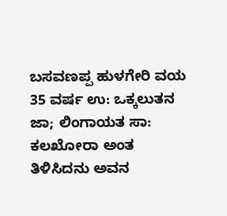ಬಸವಣಪ್ಪ ಹುಳಗೇರಿ ವಯ 35 ವರ್ಷ ಉ: ಒಕ್ಕಲುತನ ಜಾ; ಲಿಂಗಾಯತ ಸಾ: ಕಲಖೋರಾ ಅಂತ ತಿಳಿಸಿದನು ಅವನ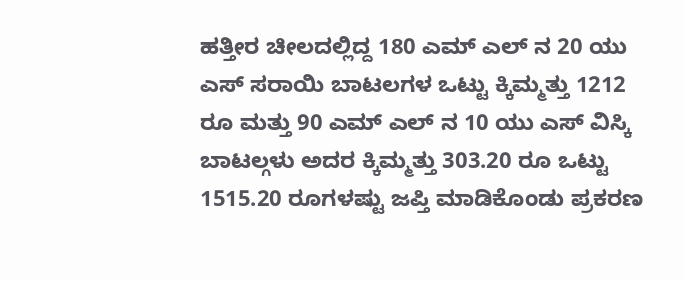ಹತ್ತೀರ ಚೀಲದಲ್ಲಿದ್ದ 180 ಎಮ್ ಎಲ್ ನ 20 ಯು ಎಸ್ ಸರಾಯಿ ಬಾಟಲಗಳ ಒಟ್ಟು ಕ್ಕಿಮ್ಮತ್ತು 1212 ರೂ ಮತ್ತು 90 ಎಮ್ ಎಲ್ ನ 10 ಯು ಎಸ್ ವಿಸ್ಕಿ ಬಾಟಲ್ಗಳು ಅದರ ಕ್ಕಿಮ್ಮತ್ತು 303.20 ರೂ ಒಟ್ಟು 1515.20 ರೂಗಳಷ್ಟು ಜಪ್ತಿ ಮಾಡಿಕೊಂಡು ಪ್ರಕರಣ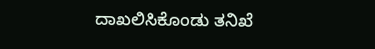ದಾಖಲಿಸಿಕೊಂಡು ತನಿಖೆ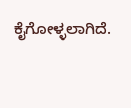ಕೈಗೋಳ್ಳಲಾಗಿದೆ.